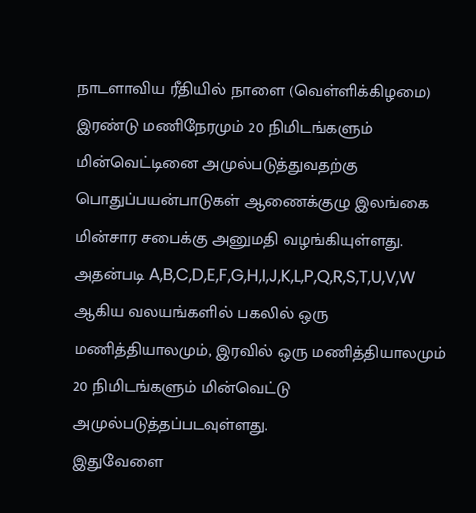நாடளாவிய ரீதியில் நாளை (வெள்ளிக்கிழமை) இரண்டு மணிநேரமும் 20 நிமிடங்களும் மின்வெட்டினை அமுல்படுத்துவதற்கு பொதுப்பயன்பாடுகள் ஆணைக்குழு இலங்கை மின்சார சபைக்கு அனுமதி வழங்கியுள்ளது.
அதன்படி A,B,C,D,E,F,G,H,I,J,K,L,P,Q,R,S,T,U,V,W ஆகிய வலயங்களில் பகலில் ஒரு மணித்தியாலமும், இரவில் ஒரு மணித்தியாலமும் 20 நிமிடங்களும் மின்வெட்டு அமுல்படுத்தப்படவுள்ளது.
இதுவேளை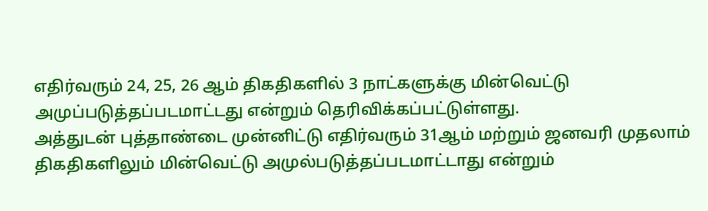எதிர்வரும் 24, 25, 26 ஆம் திகதிகளில் 3 நாட்களுக்கு மின்வெட்டு அமுப்படுத்தப்படமாட்டது என்றும் தெரிவிக்கப்பட்டுள்ளது.
அத்துடன் புத்தாண்டை முன்னிட்டு எதிர்வரும் 31ஆம் மற்றும் ஜனவரி முதலாம் திகதிகளிலும் மின்வெட்டு அமுல்படுத்தப்படமாட்டாது என்றும்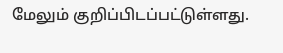மேலும் குறிப்பிடப்பட்டுள்ளது.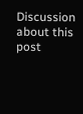Discussion about this post